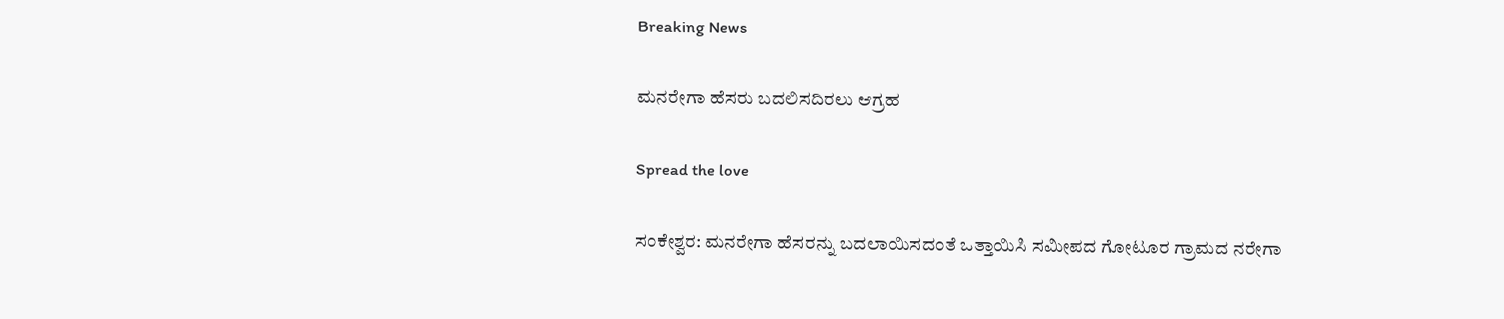Breaking News

ಮನರೇಗಾ ಹೆಸರು ಬದಲಿಸದಿರಲು ಆಗ್ರಹ

Spread the love

ಸಂಕೇಶ್ವರ: ಮನರೇಗಾ ಹೆಸರನ್ನು ಬದಲಾಯಿಸದಂತೆ ಒತ್ತಾಯಿಸಿ ಸಮೀಪದ ಗೋಟೂರ ಗ್ರಾಮದ ನರೇಗಾ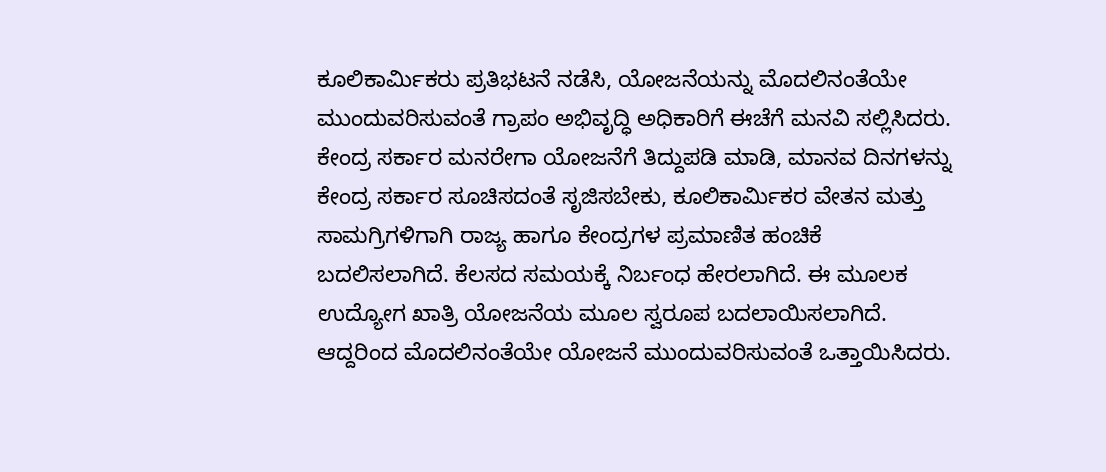ಕೂಲಿಕಾರ್ಮಿಕರು ಪ್ರತಿಭಟನೆ ನಡೆಸಿ, ಯೋಜನೆಯನ್ನು ಮೊದಲಿನಂತೆಯೇ ಮುಂದುವರಿಸುವಂತೆ ಗ್ರಾಪಂ ಅಭಿವೃದ್ಧಿ ಅಧಿಕಾರಿಗೆ ಈಚೆಗೆ ಮನವಿ ಸಲ್ಲಿಸಿದರು.
ಕೇಂದ್ರ ಸರ್ಕಾರ ಮನರೇಗಾ ಯೋಜನೆಗೆ ತಿದ್ದುಪಡಿ ಮಾಡಿ, ಮಾನವ ದಿನಗಳನ್ನು ಕೇಂದ್ರ ಸರ್ಕಾರ ಸೂಚಿಸದಂತೆ ಸೃಜಿಸಬೇಕು, ಕೂಲಿಕಾರ್ಮಿಕರ ವೇತನ ಮತ್ತು ಸಾಮಗ್ರಿಗಳಿಗಾಗಿ ರಾಜ್ಯ ಹಾಗೂ ಕೇಂದ್ರಗಳ ಪ್ರಮಾಣಿತ ಹಂಚಿಕೆ ಬದಲಿಸಲಾಗಿದೆ. ಕೆಲಸದ ಸಮಯಕ್ಕೆ ನಿರ್ಬಂಧ ಹೇರಲಾಗಿದೆ. ಈ ಮೂಲಕ ಉದ್ಯೋಗ ಖಾತ್ರಿ ಯೋಜನೆಯ ಮೂಲ ಸ್ವರೂಪ ಬದಲಾಯಿಸಲಾಗಿದೆ. ಆದ್ದರಿಂದ ಮೊದಲಿನಂತೆಯೇ ಯೋಜನೆ ಮುಂದುವರಿಸುವಂತೆ ಒತ್ತಾಯಿಸಿದರು.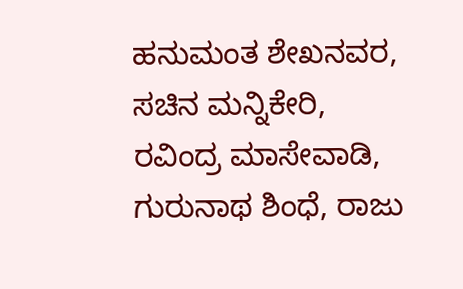ಹನುಮಂತ ಶೇಖನವರ, ಸಚಿನ ಮನ್ನಿಕೇರಿ, ರವಿಂದ್ರ ಮಾಸೇವಾಡಿ, ಗುರುನಾಥ ಶಿಂಧೆ, ರಾಜು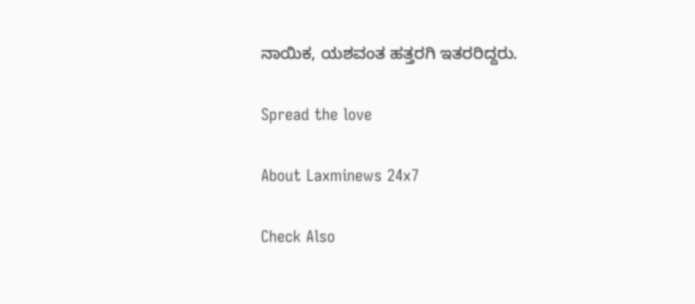ನಾಯಿಕ, ಯಶವಂತ ಹತ್ತರಗಿ ಇತರರಿದ್ದರು.

Spread the love

About Laxminews 24x7

Check Also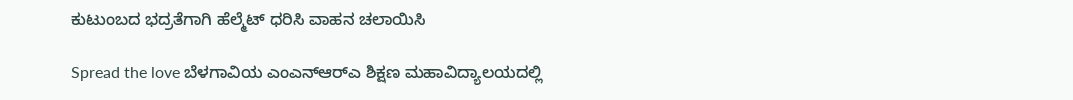ಕುಟುಂಬದ ಭದ್ರತೆಗಾಗಿ ಹೆಲ್ಮೆಟ್ ಧರಿಸಿ ವಾಹನ ಚಲಾಯಿಸಿ

Spread the love ಬೆಳಗಾವಿಯ ಎಂಎನ್‌ಆರ್‌ಎ ಶಿಕ್ಷಣ ಮಹಾವಿದ್ಯಾಲಯದಲ್ಲಿ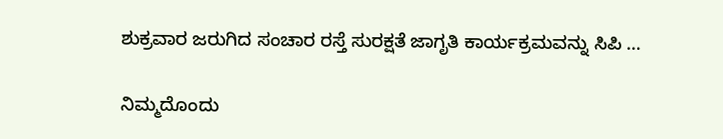ಶುಕ್ರವಾರ ಜರುಗಿದ ಸಂಚಾರ ರಸ್ತೆ ಸುರಕ್ಷತೆ ಜಾಗೃತಿ ಕಾರ್ಯಕ್ರಮವನ್ನು ಸಿಪಿ …

ನಿಮ್ಮದೊಂದು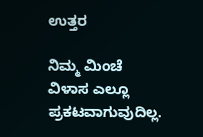ಉತ್ತರ

ನಿಮ್ಮ ಮಿಂಚೆ ವಿಳಾಸ ಎಲ್ಲೂ ಪ್ರಕಟವಾಗುವುದಿಲ್ಲ.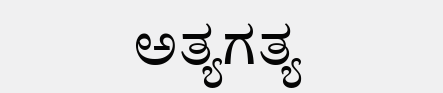ಅತ್ಯಗತ್ಯ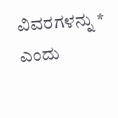ವಿವರಗಳನ್ನು * ಎಂದು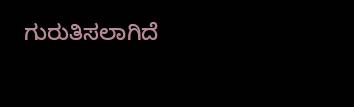ಗುರುತಿಸಲಾಗಿದೆ